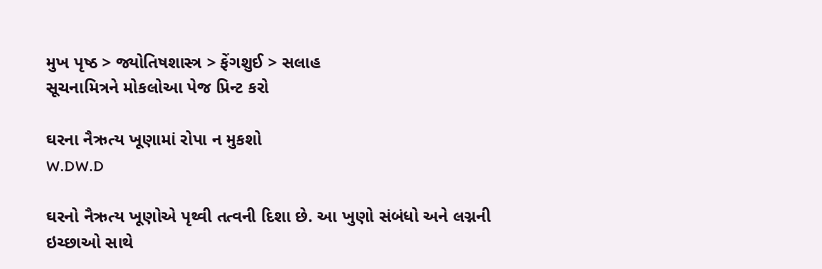મુખ પૃષ્ઠ > જ્યોતિષશાસ્ત્ર > ફેંગશુઈ > સલાહ
સૂચનામિત્રને મોકલોઆ પેજ પ્રિન્ટ કરો

ઘરના નૈઋત્ય ખૂણામાં રોપા ન મુકશો
W.DW.D

ઘરનો નૈઋત્ય ખૂણોએ પૃથ્વી તત્વની દિશા છે. આ ખુણો સંબંધો અને લગ્નની ઇચ્છાઓ સાથે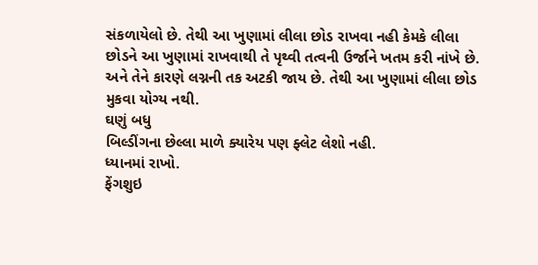સંકળાયેલો છે. તેથી આ ખુણામાં લીલા છોડ રાખવા નહી કેમકે લીલા છોડને આ ખુણામાં રાખવાથી તે પૃથ્વી તત્વની ઉર્જાને ખતમ કરી નાંખે છે. અને તેને કારણે લગ્નની તક અટકી જાય છે. તેથી આ ખુણામાં લીલા છોડ મુકવા યોગ્ય નથી.
ઘણું બધુ
બિલ્ડીંગના છેલ્લા માળે ક્યારેય પણ ફ્લેટ લેશો નહી.
ધ્યાનમાં રાખો.
ફેંગશુઇ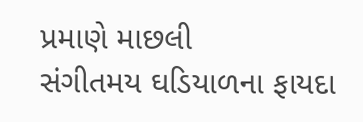પ્રમાણે માછલી
સંગીતમય ઘડિયાળના ફાયદા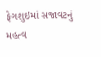ફેગશુઇમાં સજાવટનું મહત્વ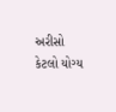અરીસો કેટલો યોગ્ય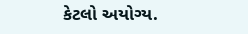કેટલો અયોગ્ય.